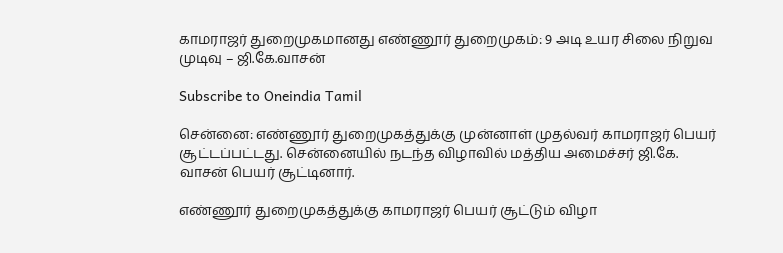காமராஜர் துறைமுகமானது எண்ணூர் துறைமுகம்: 9 அடி உயர சிலை நிறுவ முடிவு – ஜி.கே.வாசன்

Subscribe to Oneindia Tamil

சென்னை: எண்ணூர் துறைமுகத்துக்கு முன்னாள் முதல்வர் காமராஜர் பெயர் சூட்டப்பட்டது. சென்னையில் நடந்த விழாவில் மத்திய அமைச்சர் ஜி.கே. வாசன் பெயர் சூட்டினார்.

எண்ணூர் துறைமுகத்துக்கு காமராஜர் பெயர் சூட்டும் விழா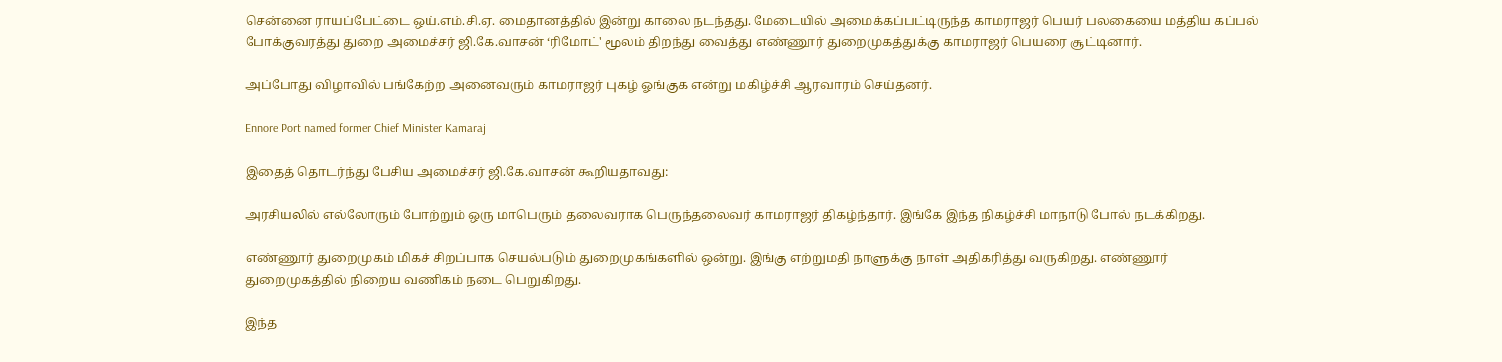சென்னை ராயப்பேட்டை ஒய்.எம்.சி.ஏ. மைதானத்தில் இன்று காலை நடந்தது. மேடையில் அமைக்கப்பட்டிருந்த காமராஜர் பெயர் பலகையை மத்திய கப்பல் போக்குவரத்து துறை அமைச்சர் ஜி.கே.வாசன் ‘ரிமோட்' மூலம் திறந்து வைத்து எண்ணூர் துறைமுகத்துக்கு காமராஜர் பெயரை சூட்டினார்.

அப்போது விழாவில் பங்கேற்ற அனைவரும் காமராஜர் புகழ் ஓங்குக என்று மகிழ்ச்சி ஆரவாரம் செய்தனர்.

Ennore Port named former Chief Minister Kamaraj

இதைத் தொடர்ந்து பேசிய அமைச்சர் ஜி.கே.வாசன் கூறியதாவது:

அரசியலில் எல்லோரும் போற்றும் ஒரு மாபெரும் தலைவராக பெருந்தலைவர் காமராஜர் திகழ்ந்தார். இங்கே இந்த நிகழ்ச்சி மாநாடு போல் நடக்கிறது.

எண்ணூர் துறைமுகம் மிகச் சிறப்பாக செயல்படும் துறைமுகங்களில் ஒன்று. இங்கு எற்றுமதி நாளுக்கு நாள் அதிகரித்து வருகிறது. எண்ணூர் துறைமுகத்தில் நிறைய வணிகம் நடை பெறுகிறது.

இந்த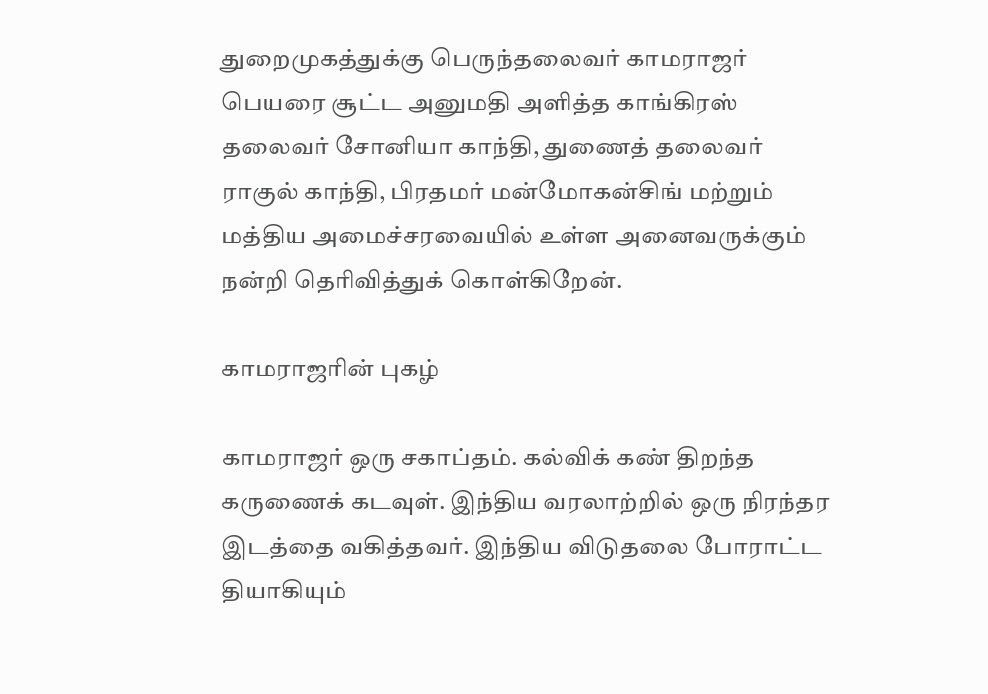துறைமுகத்துக்கு பெருந்தலைவர் காமராஜர் பெயரை சூட்ட அனுமதி அளித்த காங்கிரஸ் தலைவர் சோனியா காந்தி, துணைத் தலைவர் ராகுல் காந்தி, பிரதமர் மன்மோகன்சிங் மற்றும் மத்திய அமைச்சரவையில் உள்ள அனைவருக்கும் நன்றி தெரிவித்துக் கொள்கிறேன்.

காமராஜரின் புகழ்

காமராஜர் ஒரு சகாப்தம். கல்விக் கண் திறந்த கருணைக் கடவுள். இந்திய வரலாற்றில் ஒரு நிரந்தர இடத்தை வகித்தவர். இந்திய விடுதலை போராட்ட தியாகியும்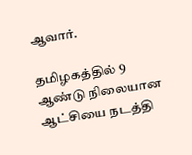ஆவார்.

தமிழகத்தில் 9 ஆண்டு நிலையான ஆட்சியை நடத்தி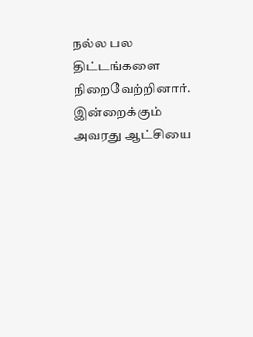நல்ல பல திட்டங்களை நிறைவேற்றினார். இன்றைக்கும் அவரது ஆட்சியை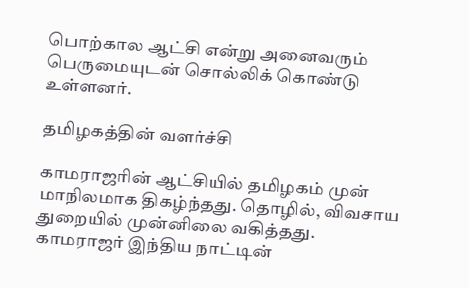பொற்கால ஆட்சி என்று அனைவரும் பெருமையுடன் சொல்லிக் கொண்டு உள்ளனர்.

தமிழகத்தின் வளர்ச்சி

காமராஜரின் ஆட்சியில் தமிழகம் முன் மாநிலமாக திகழ்ந்தது. தொழில், விவசாய துறையில் முன்னிலை வகித்தது. காமராஜர் இந்திய நாட்டின்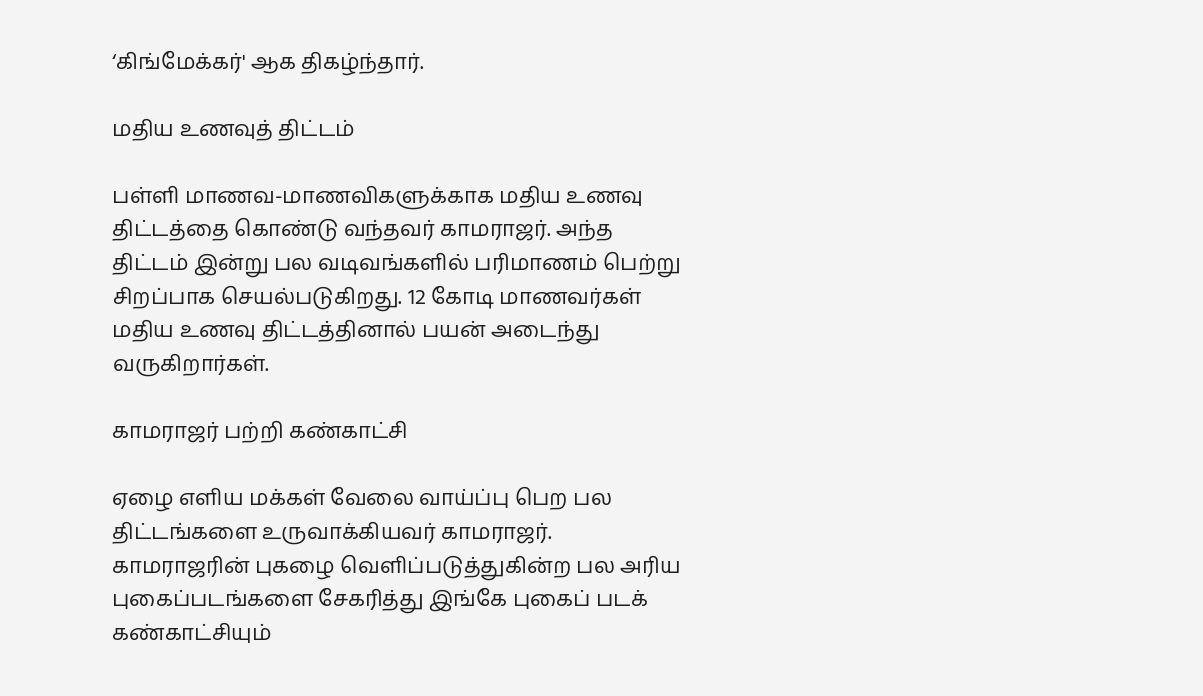‘கிங்மேக்கர்' ஆக திகழ்ந்தார்.

மதிய உணவுத் திட்டம்

பள்ளி மாணவ-மாணவிகளுக்காக மதிய உணவு திட்டத்தை கொண்டு வந்தவர் காமராஜர். அந்த திட்டம் இன்று பல வடிவங்களில் பரிமாணம் பெற்று சிறப்பாக செயல்படுகிறது. 12 கோடி மாணவர்கள் மதிய உணவு திட்டத்தினால் பயன் அடைந்து வருகிறார்கள்.

காமராஜர் பற்றி கண்காட்சி

ஏழை எளிய மக்கள் வேலை வாய்ப்பு பெற பல திட்டங்களை உருவாக்கியவர் காமராஜர். காமராஜரின் புகழை வெளிப்படுத்துகின்ற பல அரிய புகைப்படங்களை சேகரித்து இங்கே புகைப் படக் கண்காட்சியும்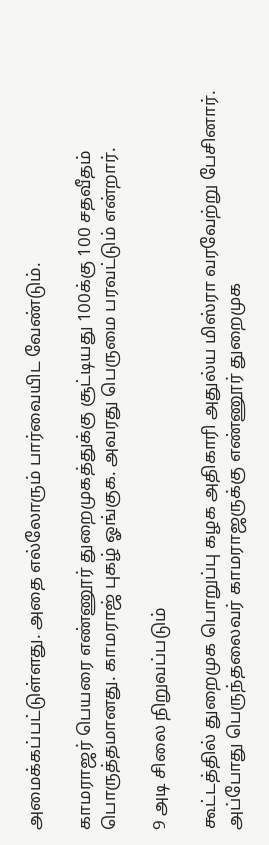அமைக்கப்பட்டுள்ளது. அதை எல்லோரும் பார்வையிட வேண்டும்.

காமராஜர் பெயரை எண்ணூர் துறைமுகத்துக்கு சூட்டியது 100க்கு 100 சதவீதம் பொருத்தமானது. காமராஜ் புகழ் ஓங்குக. அவரது பெருமை பரவட்டும் என்றார்.

9 அடி சிலை நிறுவப்படும்

கூட்டத்தில் துறைமுக பொறுப்பு கழக அதிகாரி அதுல்ய மிஸ்ரா வரவேற்று பேசினார். அப்போது பெருந்தலைவர் காமராஜருக்கு எண்ணூர் துறைமுக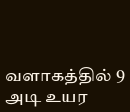வளாகத்தில் 9 அடி உயர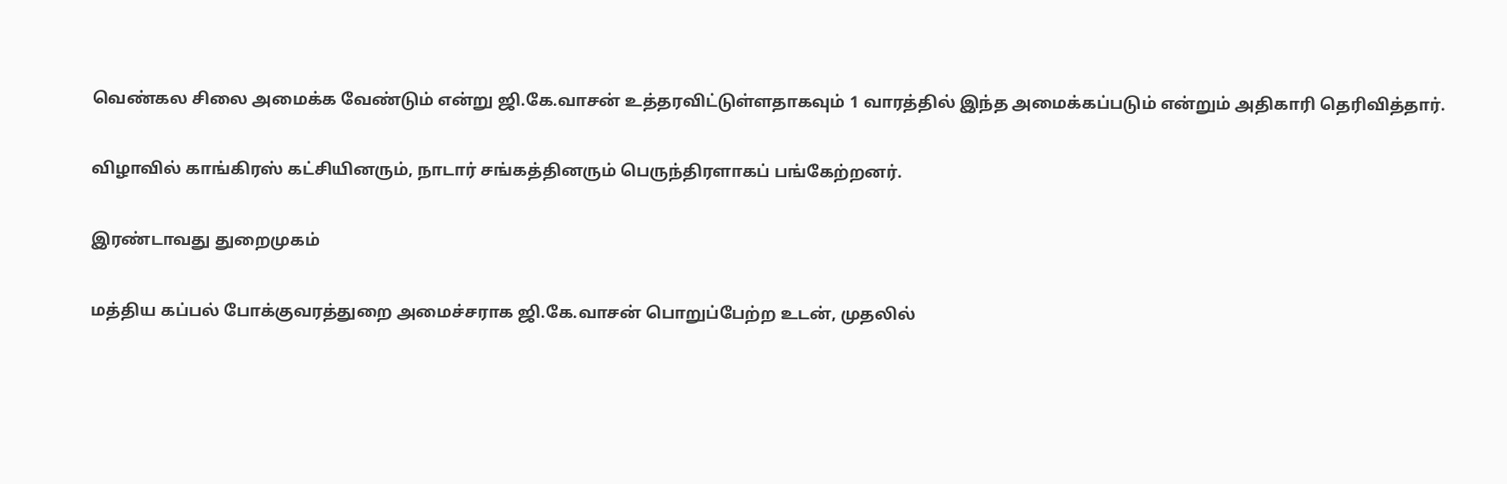வெண்கல சிலை அமைக்க வேண்டும் என்று ஜி.கே.வாசன் உத்தரவிட்டுள்ளதாகவும் 1 வாரத்தில் இந்த அமைக்கப்படும் என்றும் அதிகாரி தெரிவித்தார்.

விழாவில் காங்கிரஸ் கட்சியினரும், நாடார் சங்கத்தினரும் பெருந்திரளாகப் பங்கேற்றனர்.

இரண்டாவது துறைமுகம்

மத்திய கப்பல் போக்குவரத்துறை அமைச்சராக ஜி.கே.வாசன் பொறுப்பேற்ற உடன், முதலில்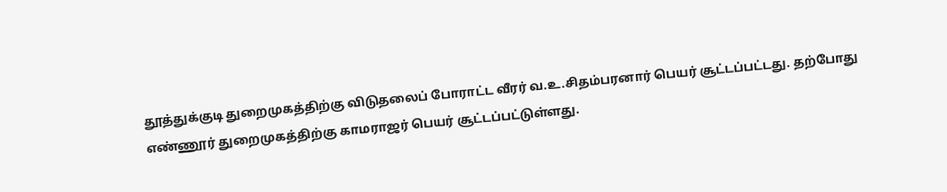தூத்துக்குடி துறைமுகத்திற்கு விடுதலைப் போராட்ட வீரர் வ.உ.சிதம்பரனார் பெயர் சூட்டப்பட்டது. தற்போது எண்ணூர் துறைமுகத்திற்கு காமராஜர் பெயர் சூட்டப்பட்டுள்ளது.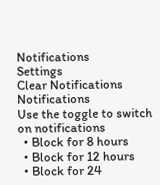Notifications
Settings
Clear Notifications
Notifications
Use the toggle to switch on notifications
  • Block for 8 hours
  • Block for 12 hours
  • Block for 24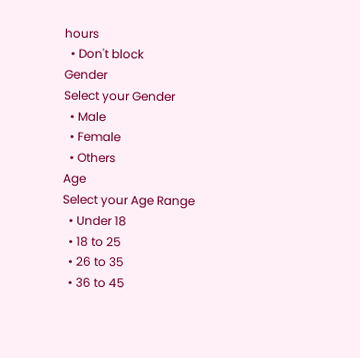hours
  • Don't block
Gender
Select your Gender
  • Male
  • Female
  • Others
Age
Select your Age Range
  • Under 18
  • 18 to 25
  • 26 to 35
  • 36 to 45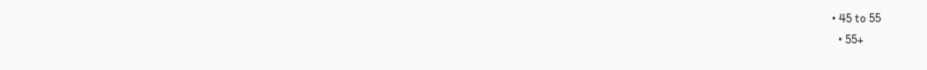• 45 to 55
  • 55+